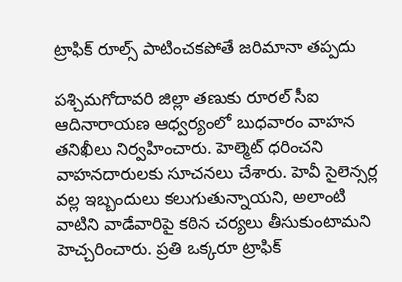ట్రాఫిక్ రూల్స్ పాటించకపోతే జరిమానా తప్పదు

పశ్చిమగోదావరి జిల్లా తణుకు రూరల్ సీఐ ఆదినారాయణ ఆధ్వర్యంలో బుధవారం వాహన తనిఖీలు నిర్వహించారు. హెల్మెట్ ధరించని వాహనదారులకు సూచనలు చేశారు. హెవీ సైలెన్సర్ల వల్ల ఇబ్బందులు కలుగుతున్నాయని, అలాంటి వాటిని వాడేవారిపై కఠిన చర్యలు తీసుకుంటామని హెచ్చరించారు. ప్రతి ఒక్కరూ ట్రాఫిక్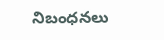నిబంధనలు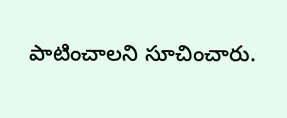పాటించాలని సూచించారు.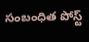సంబంధిత పోస్ట్